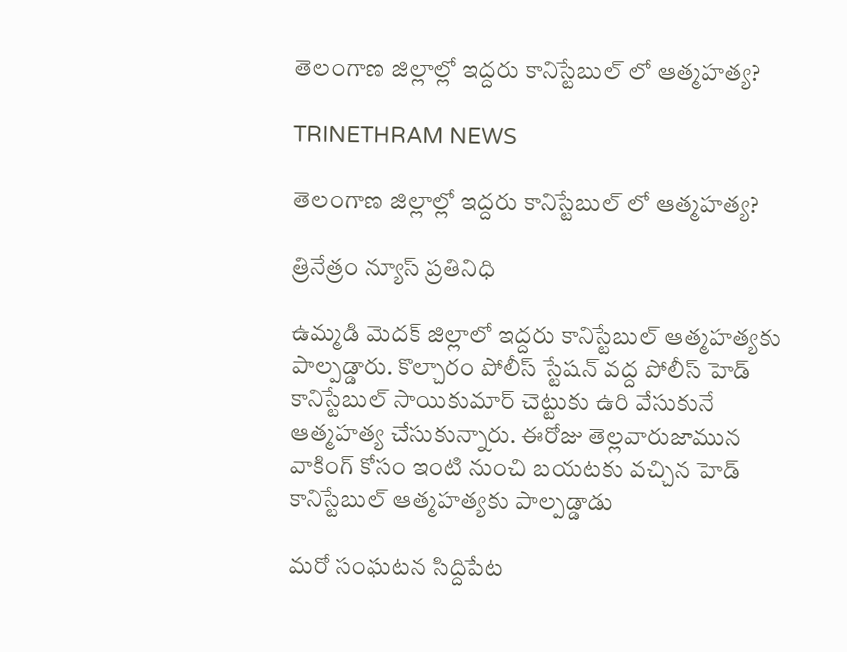తెలంగాణ జిల్లాల్లో ఇద్దరు కానిస్టేబుల్ లో ఆత్మహత్య?

TRINETHRAM NEWS

తెలంగాణ జిల్లాల్లో ఇద్దరు కానిస్టేబుల్ లో ఆత్మహత్య?

త్రినేత్రం న్యూస్ ప్రతినిధి

ఉమ్మడి మెదక్ జిల్లాలో ఇద్దరు కానిస్టేబుల్ ఆత్మహత్యకు పాల్పడ్డారు. కొల్చారం పోలీస్ స్టేషన్ వద్ద పోలీస్ హెడ్ కానిస్టేబుల్ సాయికుమార్ చెట్టుకు ఉరి వేసుకునే ఆత్మహత్య చేసుకున్నారు. ఈరోజు తెల్లవారుజామున వాకింగ్ కోసం ఇంటి నుంచి బయటకు వచ్చిన హెడ్ కానిస్టేబుల్ ఆత్మహత్యకు పాల్పడ్డాడు

మరో సంఘటన సిద్దిపేట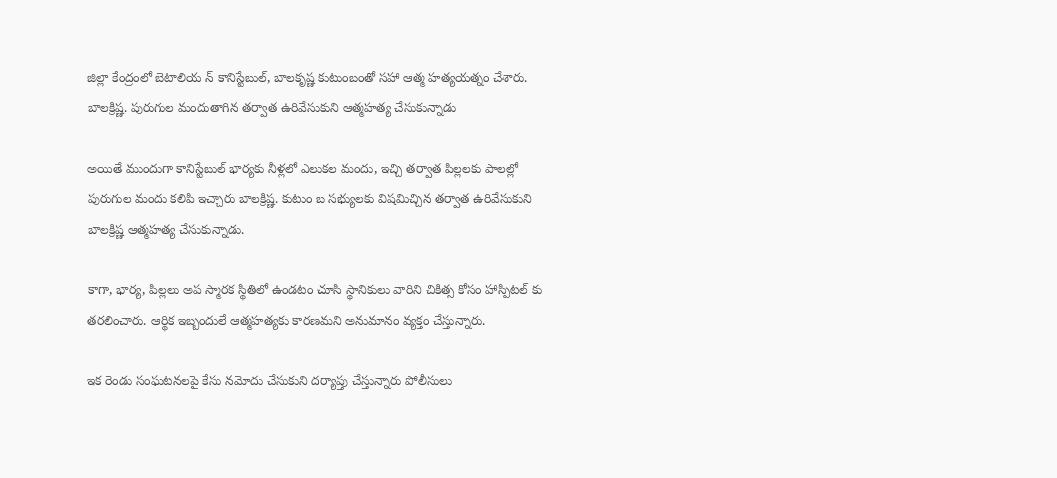జిల్లా కేంద్రంలో బెటాలియ న్ కానిస్టేబుల్, బాలకృష్ణ కుటుంబంతో సహా ఆత్మ హత్యయత్నం చేశారు. బాలక్రిష్ణ. పురుగుల మందుతాగిన తర్వాత ఉరివేసుకుని ఆత్మహత్య చేసుకున్నాడు

అయితే ముందుగా కానిస్టేబుల్ భార్యకు నీళ్లలో ఎలుకల మందు, ఇచ్చి తర్వాత పిల్లలకు పాలల్లో పురుగుల మందు కలిపి ఇచ్చారు బాలక్రిష్ణ. కుటుం బ సభ్యులకు విషమిచ్చిన తర్వాత ఉరివేసుకుని బాలక్రిష్ణ ఆత్మహత్య చేసుకున్నాడు.

కాగా, భార్య, పిల్లలు అప స్మారక స్థితిలో ఉండటం చూసి స్థానికులు వారిని చికిత్స కోసం హాస్పిటల్ కు తరలించారు. ఆర్థిక ఇబ్బందులే ఆత్మహత్యకు కారణమని అనుమానం వ్యక్తం చేస్తున్నారు.

ఇక రెండు సంఘటనలపై కేసు నమోదు చేసుకుని దర్యాప్తు చేస్తున్నారు పోలీసులు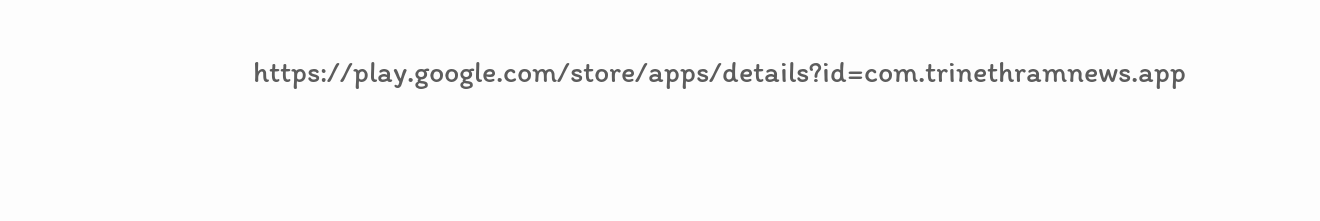https://play.google.com/store/apps/details?id=com.trinethramnews.app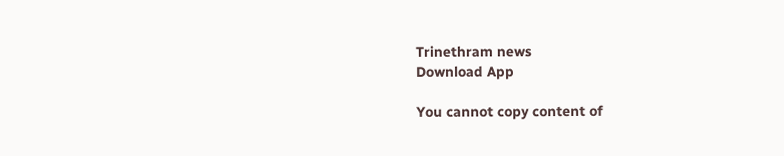Trinethram news
Download App

You cannot copy content of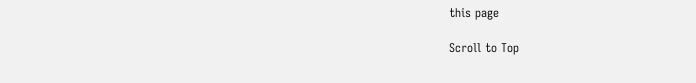this page

Scroll to Top